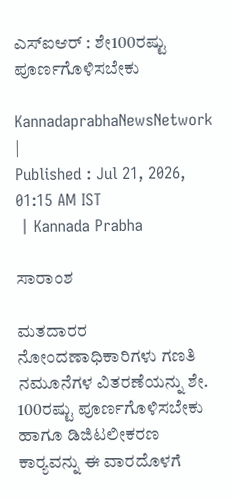ಎಸ್‌ಐಆರ್‌ : ಶೇ100ರಷ್ಟು ಪೂರ್ಣಗೊಳಿಸಬೇಕು

KannadaprabhaNewsNetwork |
Published : Jul 21, 2026, 01:15 AM IST
 | Kannada Prabha

ಸಾರಾಂಶ

ಮತದಾರರ ನೋಂದಣಾಧಿಕಾರಿಗಳು ಗಣತಿ ನಮೂನೆಗಳ ವಿತರಣೆಯನ್ನು ಶೇ. 100ರಷ್ಟು ಪೂರ್ಣಗೊಳಿಸಬೇಕು ಹಾಗೂ ಡಿಜಿಟಲೀಕರಣ ಕಾರ‍್ಯವನ್ನು ಈ ವಾರದೊಳಗೆ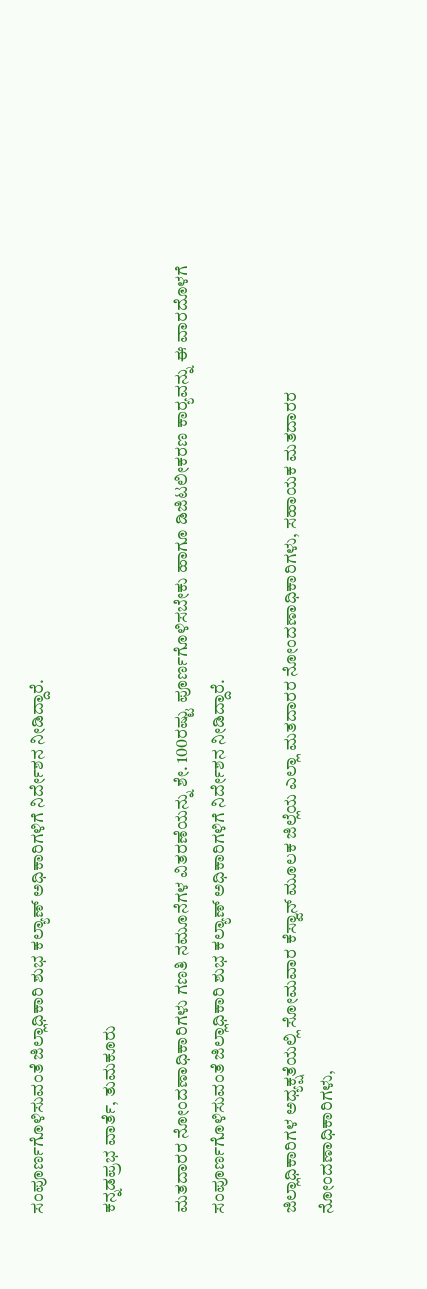ಸಂಪೂರ್ಣಗೊಳಿಸುವಂತೆ ಜಿಲ್ಲಾಧಿಕಾರಿ ಶುಭ ಕಲ್ಯಾಣ್ ಅಧಿಕಾರಿಗಳಿಗೆ ನಿರ್ದೇಶನ ನೀಡಿದ್ದಾರೆ.

ಕನ್ನಡಪ್ರಭ ವಾರ್ತೆ, ತುಮಕೂರು

ಮತದಾರರ ನೋಂದಣಾಧಿಕಾರಿಗಳು ಗಣತಿ ನಮೂನೆಗಳ ವಿತರಣೆಯನ್ನು ಶೇ. 100ರಷ್ಟು ಪೂರ್ಣಗೊಳಿಸಬೇಕು ಹಾಗೂ ಡಿಜಿಟಲೀಕರಣ ಕಾರ‍್ಯವನ್ನು ಈ ವಾರದೊಳಗೆ ಸಂಪೂರ್ಣಗೊಳಿಸುವಂತೆ ಜಿಲ್ಲಾಧಿಕಾರಿ ಶುಭ ಕಲ್ಯಾಣ್ ಅಧಿಕಾರಿಗಳಿಗೆ ನಿರ್ದೇಶನ ನೀಡಿದ್ದಾರೆ.

ಜಿಲ್ಲಾಧಿಕಾರಿಗಳ ಅಧ್ಯಕ್ಷತೆಯಲ್ಲಿ ಸೋಮವಾರ ಕೆಸ್ವಾನ್ ಮೂಲಕ ಜಿಲ್ಲೆಯ ಎಲ್ಲಾ ಮತದಾರರ ನೋಂದಣಾಧಿಕಾರಿಗಳು, ಸಹಾಯಕ ಮತದಾರರ ನೋಂದಣಾಧಿಕಾರಿಗಳು,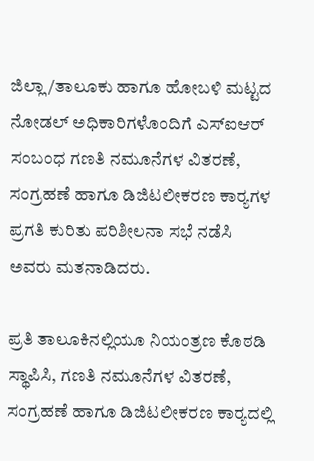ಜಿಲ್ಲಾ/ತಾಲೂಕು ಹಾಗೂ ಹೋಬಳಿ ಮಟ್ಟದ ನೋಡಲ್ ಅಧಿಕಾರಿಗಳೊಂದಿಗೆ ಎಸ್‌ಐಆರ್ ಸಂಬಂಧ ಗಣತಿ ನಮೂನೆಗಳ ವಿತರಣೆ, ಸಂಗ್ರಹಣೆ ಹಾಗೂ ಡಿಜಿಟಲೀಕರಣ ಕಾರ‍್ಯಗಳ ಪ್ರಗತಿ ಕುರಿತು ಪರಿಶೀಲನಾ ಸಭೆ ನಡೆಸಿ ಅವರು ಮತನಾಡಿದರು.

ಪ್ರತಿ ತಾಲೂಕಿನಲ್ಲಿಯೂ ನಿಯಂತ್ರಣ ಕೊಠಡಿ ಸ್ಥಾಪಿಸಿ, ಗಣತಿ ನಮೂನೆಗಳ ವಿತರಣೆ, ಸಂಗ್ರಹಣೆ ಹಾಗೂ ಡಿಜಿಟಲೀಕರಣ ಕಾರ‍್ಯದಲ್ಲಿ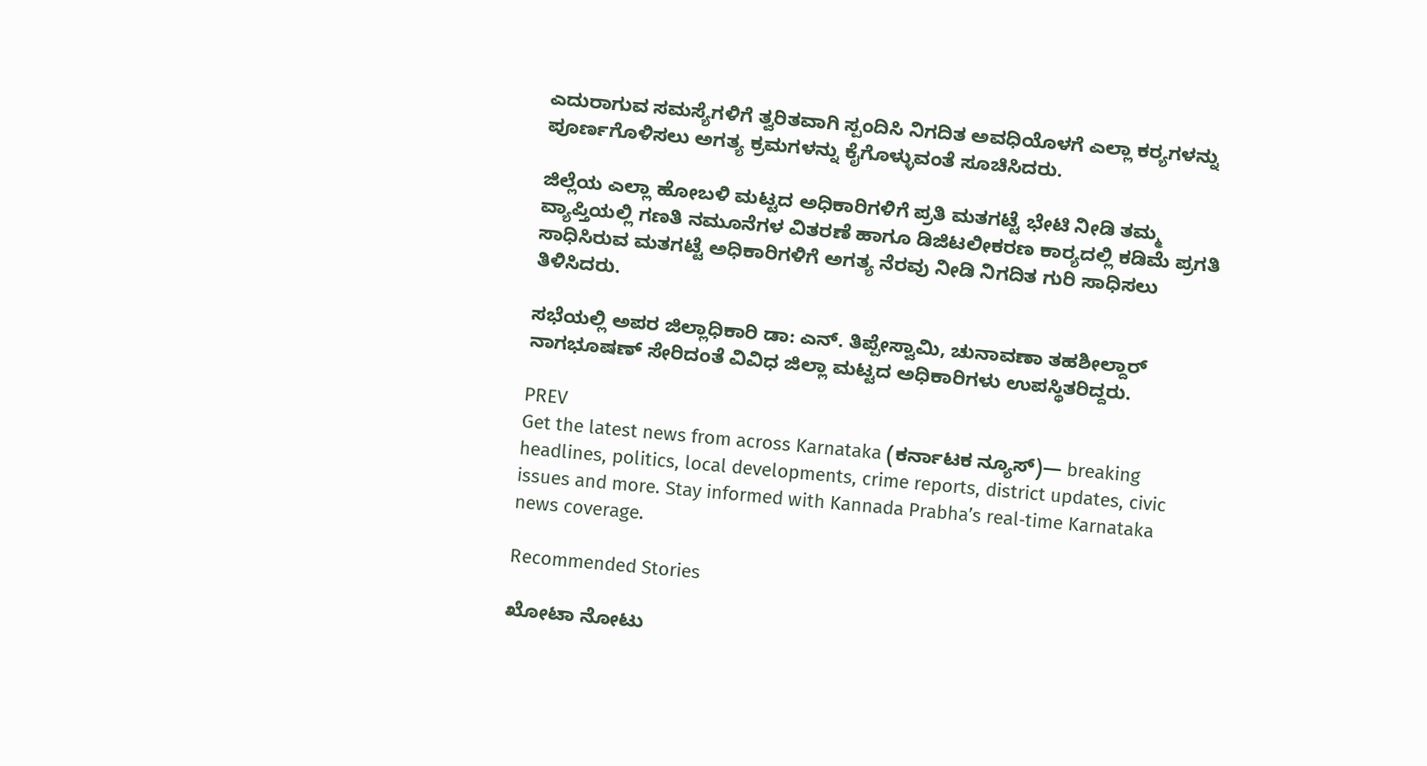ಎದುರಾಗುವ ಸಮಸ್ಯೆಗಳಿಗೆ ತ್ವರಿತವಾಗಿ ಸ್ಪಂದಿಸಿ ನಿಗದಿತ ಅವಧಿಯೊಳಗೆ ಎಲ್ಲಾ ಕರ‍್ಯಗಳನ್ನು ಪೂರ್ಣಗೊಳಿಸಲು ಅಗತ್ಯ ಕ್ರಮಗಳನ್ನು ಕೈಗೊಳ್ಳುವಂತೆ ಸೂಚಿಸಿದರು.

ಜಿಲ್ಲೆಯ ಎಲ್ಲಾ ಹೋಬಳಿ ಮಟ್ಟದ ಅಧಿಕಾರಿಗಳಿಗೆ ಪ್ರತಿ ಮತಗಟ್ಟೆ ಭೇಟಿ ನೀಡಿ ತಮ್ಮ ವ್ಯಾಪ್ತಿಯಲ್ಲಿ ಗಣತಿ ನಮೂನೆಗಳ ವಿತರಣೆ ಹಾಗೂ ಡಿಜಿಟಲೀಕರಣ ಕಾರ‍್ಯದಲ್ಲಿ ಕಡಿಮೆ ಪ್ರಗತಿ ಸಾಧಿಸಿರುವ ಮತಗಟ್ಟೆ ಅಧಿಕಾರಿಗಳಿಗೆ ಅಗತ್ಯ ನೆರವು ನೀಡಿ ನಿಗದಿತ ಗುರಿ ಸಾಧಿಸಲು ತಿಳಿಸಿದರು.

ಸಭೆಯಲ್ಲಿ ಅಪರ ಜಿಲ್ಲಾಧಿಕಾರಿ ಡಾ: ಎನ್. ತಿಪ್ಪೇಸ್ವಾಮಿ, ಚುನಾವಣಾ ತಹಶೀಲ್ದಾರ್ ನಾಗಭೂಷಣ್ ಸೇರಿದಂತೆ ವಿವಿಧ ಜಿಲ್ಲಾ ಮಟ್ಟದ ಅಧಿಕಾರಿಗಳು ಉಪಸ್ಥಿತರಿದ್ದರು.

PREV
Get the latest news from across Karnataka (ಕರ್ನಾಟಕ ನ್ಯೂಸ್)— breaking headlines, politics, local developments, crime reports, district updates, civic issues and more. Stay informed with Kannada Prabha’s real‑time Karnataka news coverage.

Recommended Stories

ಖೋಟಾ ನೋಟು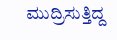ಮುದ್ರಿಸುತ್ತಿದ್ದ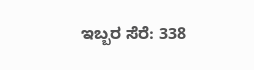ಇಬ್ಬರ ಸೆರೆ: 338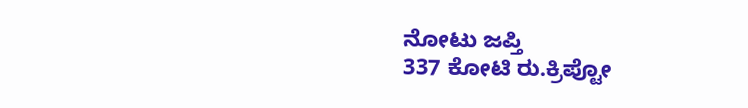ನೋಟು ಜಪ್ತಿ
337 ಕೋಟಿ ರು.ಕ್ರಿಪ್ಟೋ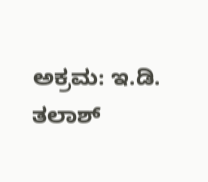ಅಕ್ರಮ: ಇ.ಡಿ. ತಲಾಶ್